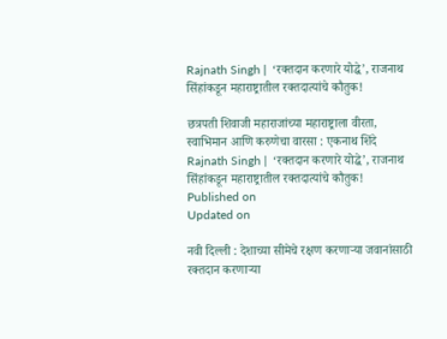Rajnath Singh |  ‘रक्तदान करणारे योद्धे’, राजनाथ सिंहांकडून महाराष्ट्रातील रक्तदात्यांचे कौतुक!

छत्रपती शिवाजी महाराजांच्या महाराष्ट्राला वीरता, स्वाभिमान आणि करुणेचा वारसा : एकनाथ शिंदे
Rajnath Singh |  ‘रक्तदान करणारे योद्धे’, राजनाथ सिंहांकडून महाराष्ट्रातील रक्तदात्यांचे कौतुक!
Published on
Updated on

नवी दिल्ली : देशाच्या सीमेचे रक्षण करणाऱ्या जवानांसाठी रक्तदान करणाऱ्या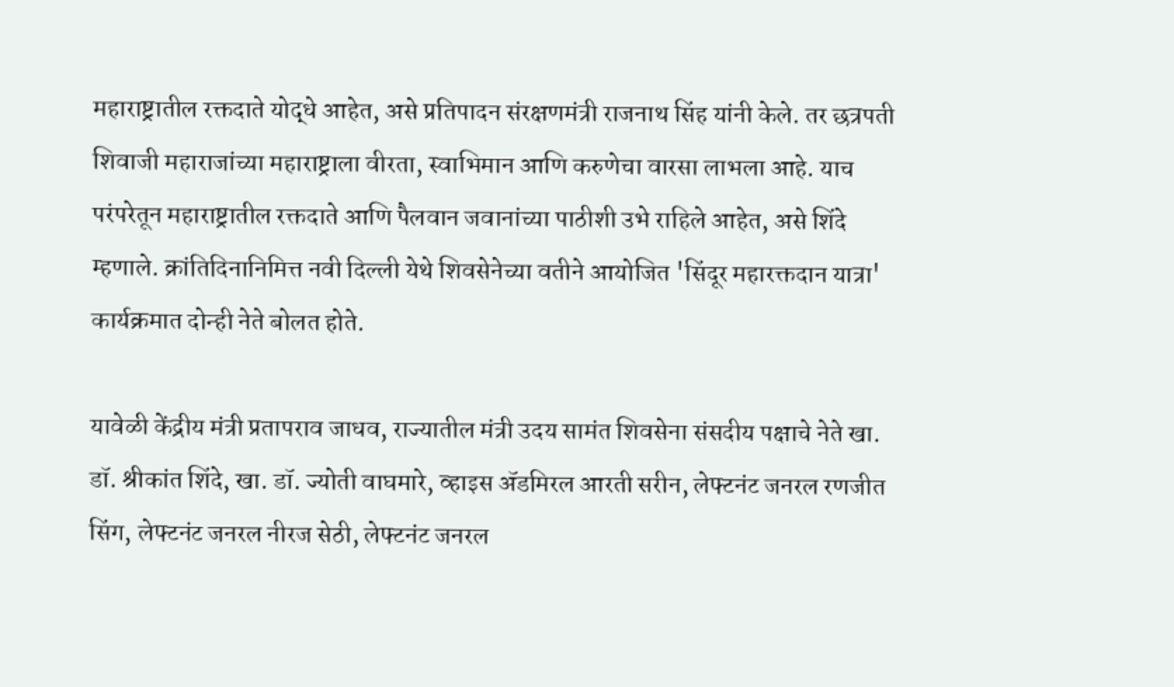महाराष्ट्रातील रक्तदाते योद्धे आहेत, असे प्रतिपादन संरक्षणमंत्री राजनाथ सिंह यांनी केले. तर छत्रपती शिवाजी महाराजांच्या महाराष्ट्राला वीरता, स्वाभिमान आणि करुणेचा वारसा लाभला आहे. याच परंपरेतून महाराष्ट्रातील रक्तदाते आणि पैलवान जवानांच्या पाठीशी उभे राहिले आहेत, असे शिंदे म्हणाले. क्रांतिदिनानिमित्त नवी दिल्ली येथे शिवसेनेच्या वतीने आयोजित 'सिंदूर महारक्तदान यात्रा' कार्यक्रमात दोन्ही नेते बोलत होते.

यावेळी केंद्रीय मंत्री प्रतापराव जाधव, राज्यातील मंत्री उदय सामंत शिवसेना संसदीय पक्षाचे नेते खा. डॉ. श्रीकांत शिंदे, खा. डॉ. ज्योती वाघमारे, व्हाइस ॲडमिरल आरती सरीन, लेफ्टनंट जनरल रणजीत सिंग, लेफ्टनंट जनरल नीरज सेठी, लेफ्टनंट जनरल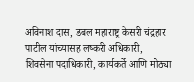अविनाश दास, डबल महाराष्ट्र केसरी चंद्रहार पाटील यांच्यासह लष्करी अधिकारी, शिवसेना पदाधिकारी, कार्यकर्ते आणि मोठ्या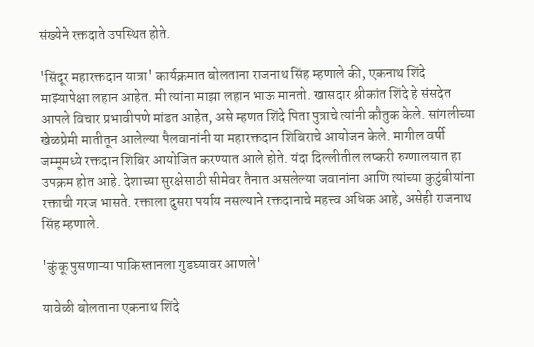संख्येने रक्तदाते उपस्थित होते.

'सिंदूर महारक्तदान यात्रा' कार्यक्रमात बोलताना राजनाथ सिंह म्हणाले की, एकनाथ शिंदे माझ्यापेक्षा लहान आहेत. मी त्यांना माझा लहान भाऊ मानतो. खासदार श्रीकांत शिंदे हे संसदेत आपले विचार प्रभावीपणे मांडत आहेत, असे म्हणत शिंदे पिता पुत्राचे त्यांनी कौतुक केले. सांगलीच्या खेळप्रेमी मातीतून आलेल्या पैलवानांनी या महारक्तदान शिबिराचे आयोजन केले. मागील वर्षी जम्मूमध्ये रक्तदान शिबिर आयोजित करण्यात आले होते. यंदा दिल्लीतील लष्करी रुग्णालयात हा उपक्रम होत आहे. देशाच्या सुरक्षेसाठी सीमेवर तैनात असलेल्या जवानांना आणि त्यांच्या कुटुंबीयांना रक्ताची गरज भासते. रक्ताला दुसरा पर्याय नसल्याने रक्तदानाचे महत्त्व अधिक आहे, असेही राजनाथ सिंह म्हणाले.

'कुंकू पुसणाऱ्या पाकिस्तानला गुडघ्यावर आणले'

यावेळी बोलताना एकनाथ शिंदे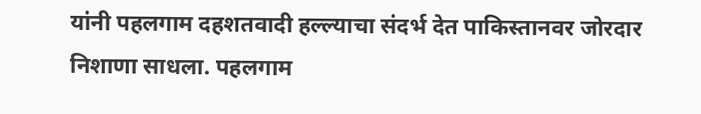यांनी पहलगाम दहशतवादी हल्ल्याचा संदर्भ देत पाकिस्तानवर जोरदार निशाणा साधला. पहलगाम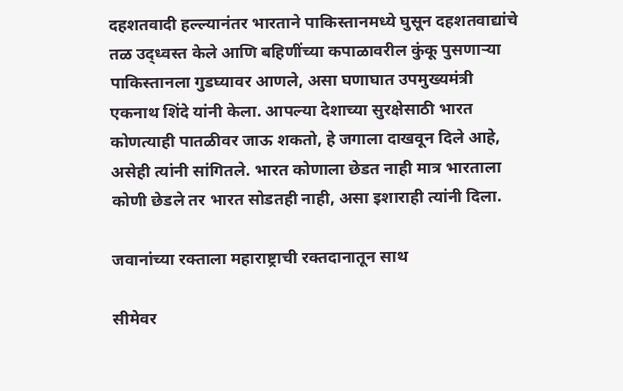दहशतवादी हल्ल्यानंतर भारताने पाकिस्तानमध्ये घुसून दहशतवाद्यांचे तळ उद्ध्वस्त केले आणि बहिणींच्या कपाळावरील कुंकू पुसणाऱ्या पाकिस्तानला गुडघ्यावर आणले, असा घणाघात उपमुख्यमंत्री एकनाथ शिंदे यांनी केला. आपल्या देशाच्या सुरक्षेसाठी भारत कोणत्याही पातळीवर जाऊ शकतो, हे जगाला दाखवून दिले आहे, असेही त्यांनी सांगितले. भारत कोणाला छेडत नाही मात्र भारताला कोणी छेडले तर भारत सोडतही नाही, असा इशाराही त्यांनी दिला.

जवानांच्या रक्ताला महाराष्ट्राची रक्तदानातून साथ

सीमेवर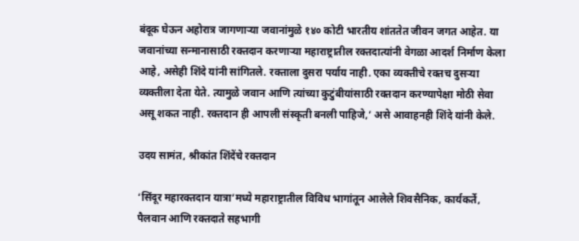बंदूक घेऊन अहोरात्र जागणाऱ्या जवानांमुळे १४० कोटी भारतीय शांततेत जीवन जगत आहेत. या जवानांच्या सन्मानासाठी रक्तदान करणाऱ्या महाराष्ट्रातील रक्तदात्यांनी वेगळा आदर्श निर्माण केला आहे, असेही शिंदे यांनी सांगितले. रक्ताला दुसरा पर्याय नाही. एका व्यक्तीचे रक्तच दुसऱ्या व्यक्तीला देता येते. त्यामुळे जवान आणि त्यांच्या कुटुंबीयांसाठी रक्तदान करण्यापेक्षा मोठी सेवा असू शकत नाही. रक्तदान ही आपली संस्कृती बनली पाहिजे,’ असे आवाहनही शिंदे यांनी केले.

उदय सामंत, श्रीकांत शिंदेंचे रक्तदान

‘सिंदूर महारक्तदान यात्रा’मध्ये महाराष्ट्रातील विविध भागांतून आलेले शिवसैनिक, कार्यकर्ते, पैलवान आणि रक्तदाते सहभागी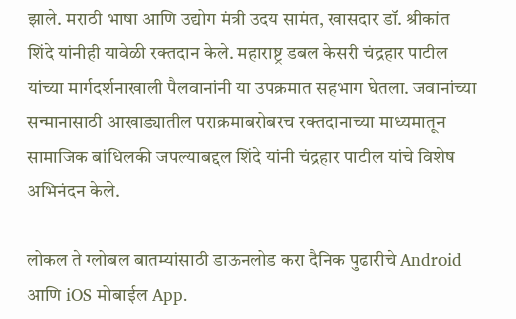झाले. मराठी भाषा आणि उद्योग मंत्री उदय सामंत, खासदार डॉ. श्रीकांत शिंदे यांनीही यावेळी रक्तदान केले. महाराष्ट्र डबल केसरी चंद्रहार पाटील यांच्या मार्गदर्शनाखाली पैलवानांनी या उपक्रमात सहभाग घेतला. जवानांच्या सन्मानासाठी आखाड्यातील पराक्रमाबरोबरच रक्तदानाच्या माध्यमातून सामाजिक बांधिलकी जपल्याबद्दल शिंदे यांनी चंद्रहार पाटील यांचे विशेष अभिनंदन केले.

लोकल ते ग्लोबल बातम्यांसाठी डाऊनलोड करा दैनिक पुढारीचे Android आणि iOS मोबाईल App.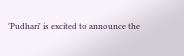'Pudhari' is excited to announce the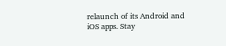relaunch of its Android and iOS apps. Stay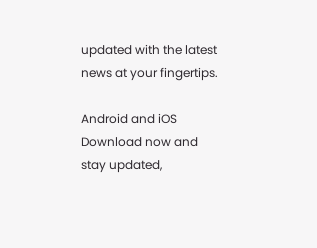updated with the latest news at your fingertips.

Android and iOS Download now and stay updated,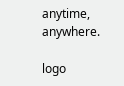anytime, anywhere.

logo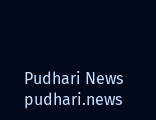Pudhari News
pudhari.news